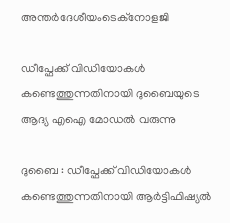അന്തർദേശീയംടെക്നോളജി

ഡീപ്ഫേക്ക് വിഡിയോകള്‍ കണ്ടെത്തുന്നതിനായി ദുബൈയുടെ ആദ്യ എഐ മോഡല്‍ വരുന്നു

ദുബൈ : ഡീപ്ഫേക്ക് വിഡിയോകള്‍ കണ്ടെത്തുന്നതിനായി ആര്‍ട്ടിഫിഷ്യല്‍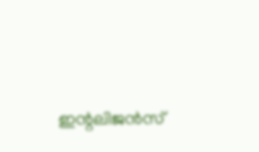ഇന്റലിജന്‍സ്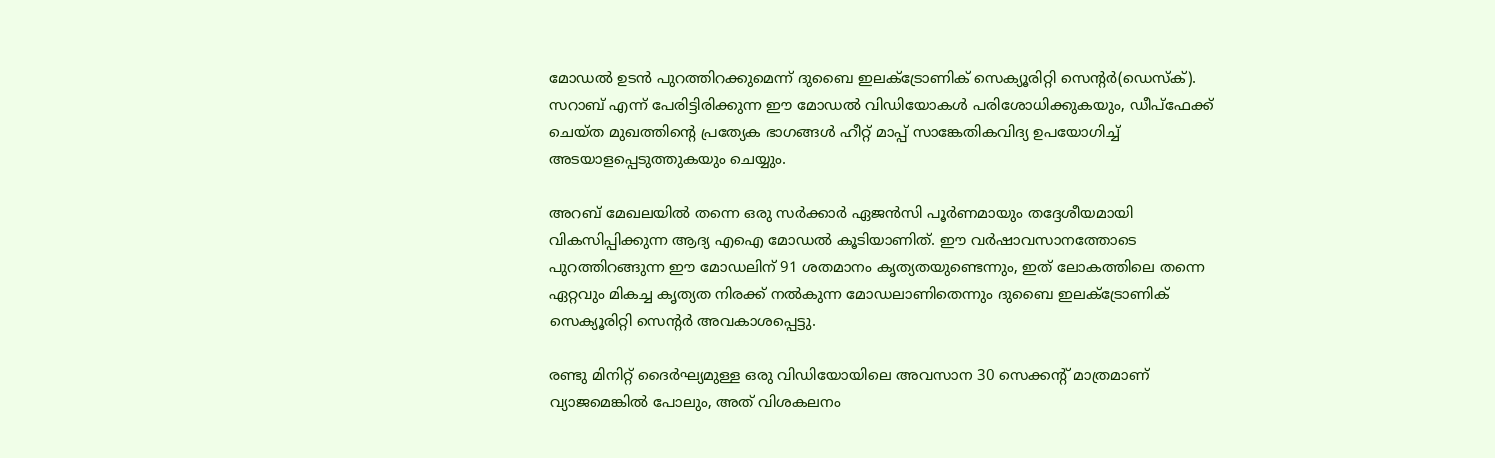മോഡല്‍ ഉടന്‍ പുറത്തിറക്കുമെന്ന് ദുബൈ ഇലക്ട്രോണിക് സെക്യൂരിറ്റി സെന്റര്‍(ഡെസ്‌ക്). സറാബ് എന്ന് പേരിട്ടിരിക്കുന്ന ഈ മോഡല്‍ വിഡിയോകള്‍ പരിശോധിക്കുകയും, ഡീപ്ഫേക്ക് ചെയ്ത മുഖത്തിന്റെ പ്രത്യേക ഭാഗങ്ങള്‍ ഹീറ്റ് മാപ്പ് സാങ്കേതികവിദ്യ ഉപയോഗിച്ച് അടയാളപ്പെടുത്തുകയും ചെയ്യും.

അറബ് മേഖലയില്‍ തന്നെ ഒരു സര്‍ക്കാര്‍ ഏജന്‍സി പൂര്‍ണമായും തദ്ദേശീയമായി വികസിപ്പിക്കുന്ന ആദ്യ എഐ മോഡല്‍ കൂടിയാണിത്. ഈ വര്‍ഷാവസാനത്തോടെ പുറത്തിറങ്ങുന്ന ഈ മോഡലിന് 91 ശതമാനം കൃത്യതയുണ്ടെന്നും, ഇത് ലോകത്തിലെ തന്നെ ഏറ്റവും മികച്ച കൃത്യത നിരക്ക് നല്‍കുന്ന മോഡലാണിതെന്നും ദുബൈ ഇലക്ട്രോണിക് സെക്യൂരിറ്റി സെന്റര്‍ അവകാശപ്പെട്ടു.

രണ്ടു മിനിറ്റ് ദൈര്‍ഘ്യമുള്ള ഒരു വിഡിയോയിലെ അവസാന 30 സെക്കന്റ് മാത്രമാണ് വ്യാജമെങ്കില്‍ പോലും, അത് വിശകലനം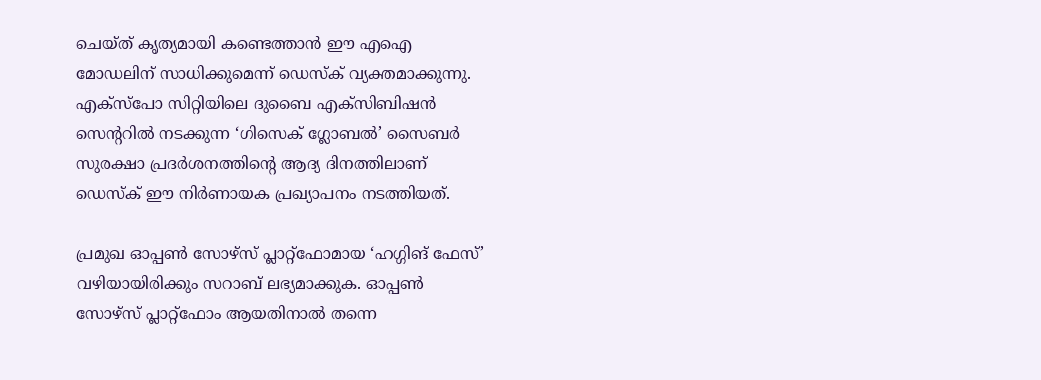ചെയ്ത് കൃത്യമായി കണ്ടെത്താന്‍ ഈ എഐ മോഡലിന് സാധിക്കുമെന്ന് ഡെസ്‌ക് വ്യക്തമാക്കുന്നു. എക്‌സ്‌പോ സിറ്റിയിലെ ദുബൈ എക്‌സിബിഷന്‍ സെന്ററില്‍ നടക്കുന്ന ‘ഗിസെക് ഗ്ലോബല്‍’ സൈബര്‍ സുരക്ഷാ പ്രദര്‍ശനത്തിന്റെ ആദ്യ ദിനത്തിലാണ് ഡെസ്‌ക് ഈ നിര്‍ണായക പ്രഖ്യാപനം നടത്തിയത്.

പ്രമുഖ ഓപ്പണ്‍ സോഴ്സ് പ്ലാറ്റ്ഫോമായ ‘ഹഗ്ഗിങ് ഫേസ്’ വഴിയായിരിക്കും സറാബ് ലഭ്യമാക്കുക. ഓപ്പണ്‍ സോഴ്സ് പ്ലാറ്റ്ഫോം ആയതിനാല്‍ തന്നെ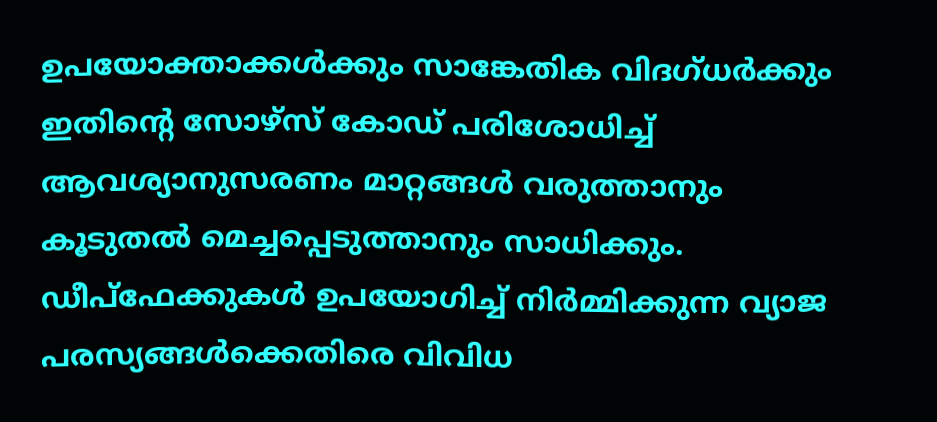ഉപയോക്താക്കള്‍ക്കും സാങ്കേതിക വിദഗ്ധര്‍ക്കും ഇതിന്റെ സോഴ്സ് കോഡ് പരിശോധിച്ച് ആവശ്യാനുസരണം മാറ്റങ്ങള്‍ വരുത്താനും കൂടുതല്‍ മെച്ചപ്പെടുത്താനും സാധിക്കും. ഡീപ്‌ഫേക്കുകള്‍ ഉപയോഗിച്ച് നിര്‍മ്മിക്കുന്ന വ്യാജ പരസ്യങ്ങള്‍ക്കെതിരെ വിവിധ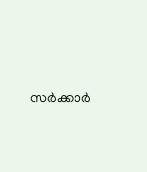സര്‍ക്കാര്‍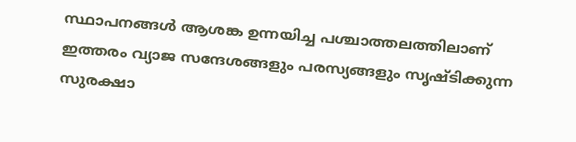സ്ഥാപനങ്ങള്‍ ആശങ്ക ഉന്നയിച്ച പശ്ചാത്തലത്തിലാണ് ഇത്തരം വ്യാജ സന്ദേശങ്ങളും പരസ്യങ്ങളും സൃഷ്ടിക്കുന്ന സുരക്ഷാ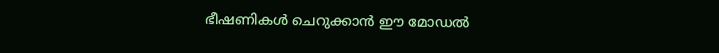ഭീഷണികള്‍ ചെറുക്കാന്‍ ഈ മോഡല്‍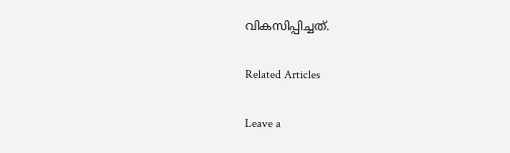വികസിപ്പിച്ചത്.

Related Articles

Leave a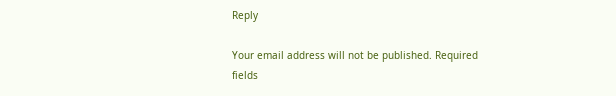Reply

Your email address will not be published. Required fields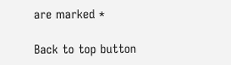are marked *

Back to top button